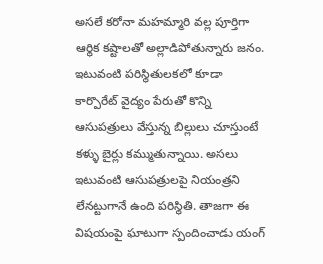అసలే కరోనా మహమ్మారి వల్ల పూర్తిగా ఆర్థిక కష్టాలతో అల్లాడిపోతున్నారు జనం. ఇటువంటి పరిస్థితులకలో కూడా కార్పొరేట్ వైద్యం పేరుతో కొన్ని ఆసుపత్రులు వేస్తున్న బిల్లులు చూస్తుంటే కళ్ళు బైర్లు కమ్ముతున్నాయి. అసలు ఇటువంటి ఆసుపత్రులపై నియంత్రని లేనట్టుగానే ఉంది పరిస్థితి. తాజగా ఈ విషయంపై ఘాటుగా స్పందించాడు యంగ్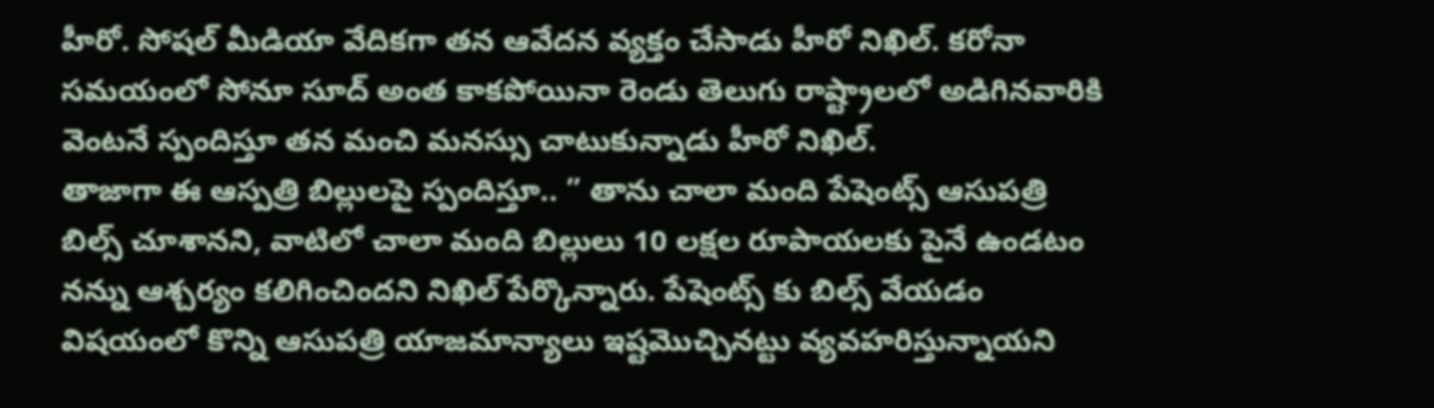హీరో. సోషల్ మీడియా వేదికగా తన ఆవేదన వ్యక్తం చేసాడు హీరో నిఖిల్. కరోనా సమయంలో సోనూ సూద్ అంత కాకపోయినా రెండు తెలుగు రాష్ట్రాలలో అడిగినవారికి వెంటనే స్పందిస్తూ తన మంచి మనస్సు చాటుకున్నాడు హీరో నిఖిల్.
తాజాగా ఈ ఆస్పత్రి బిల్లులపై స్పందిస్తూ.. ” తాను చాలా మంది పేషెంట్స్ ఆసుపత్రి బిల్స్ చూశానని, వాటిలో చాలా మంది బిల్లులు 10 లక్షల రూపాయలకు పైనే ఉండటం నన్ను ఆశ్చర్యం కలిగించిందని నిఖిల్ పేర్కొన్నారు. పేషెంట్స్ కు బిల్స్ వేయడం విషయంలో కొన్ని ఆసుపత్రి యాజమాన్యాలు ఇష్టమొచ్చినట్టు వ్యవహరిస్తున్నాయని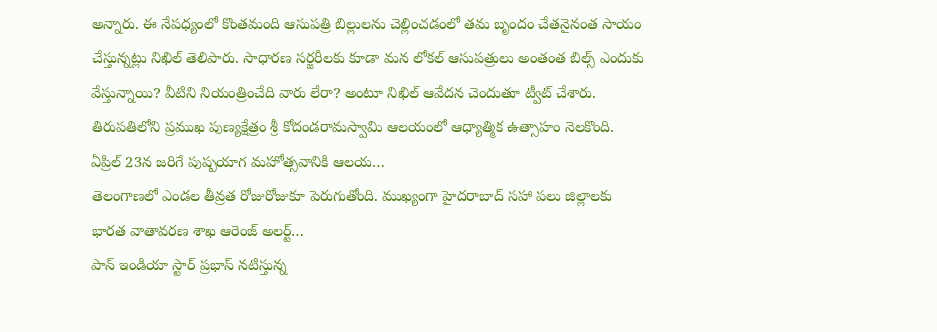అన్నారు. ఈ నేపధ్యంలో కొంతమంది ఆసుపత్రి బిల్లులను చెల్లించడంలో తమ బృందం చేతనైనంత సాయం చేస్తున్నట్లు నిఖిల్ తెలిపారు. సాధారణ సర్జరీలకు కూడా మన లోకల్ ఆసుపత్రులు అంతంత బిల్స్ ఎందుకు వేస్తున్నాయి? వీటిని నియంత్రించేది వారు లేరా? అంటూ నిఖిల్ ఆవేదన చెందుతూ ట్వీట్ చేశారు.
తిరుపతిలోని ప్రముఖ పుణ్యక్షేత్రం శ్రీ కోదండరామస్వామి ఆలయంలో ఆధ్యాత్మిక ఉత్సాహం నెలకొంది. ఏప్రిల్ 23న జరిగే పుష్పయాగ మహోత్సవానికి ఆలయ…
తెలంగాణలో ఎండల తీవ్రత రోజురోజుకూ పెరుగుతోంది. ముఖ్యంగా హైదరాబాద్ సహా పలు జిల్లాలకు భారత వాతావరణ శాఖ ఆరెంజ్ అలర్ట్…
పాన్ ఇండియా స్టార్ ప్రభాస్ నటిస్తున్న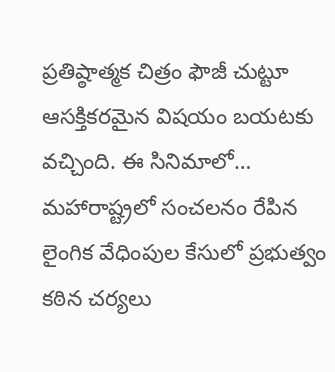ప్రతిష్ఠాత్మక చిత్రం ఫౌజీ చుట్టూ ఆసక్తికరమైన విషయం బయటకు వచ్చింది. ఈ సినిమాలో…
మహారాష్ట్రలో సంచలనం రేపిన లైంగిక వేధింపుల కేసులో ప్రభుత్వం కఠిన చర్యలు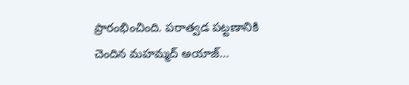ప్రారంభించింది. పరాత్వడ పట్టణానికి చెందిన మహమ్మద్ అయాజ్…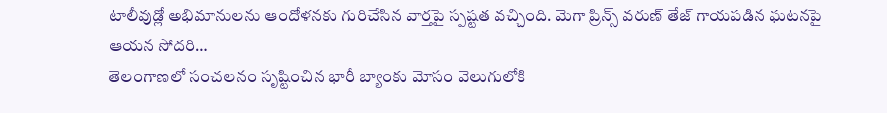టాలీవుడ్లో అభిమానులను ఆందోళనకు గురిచేసిన వార్తపై స్పష్టత వచ్చింది. మెగా ప్రిన్స్ వరుణ్ తేజ్ గాయపడిన ఘటనపై ఆయన సోదరి…
తెలంగాణలో సంచలనం సృష్టించిన భారీ బ్యాంకు మోసం వెలుగులోకి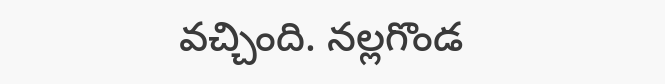వచ్చింది. నల్లగొండ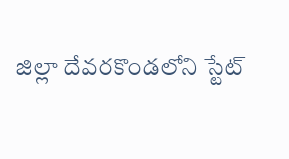జిల్లా దేవరకొండలోని స్టేట్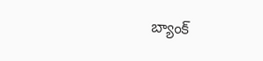బ్యాంక్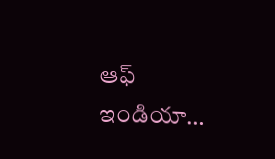ఆఫ్ ఇండియా…